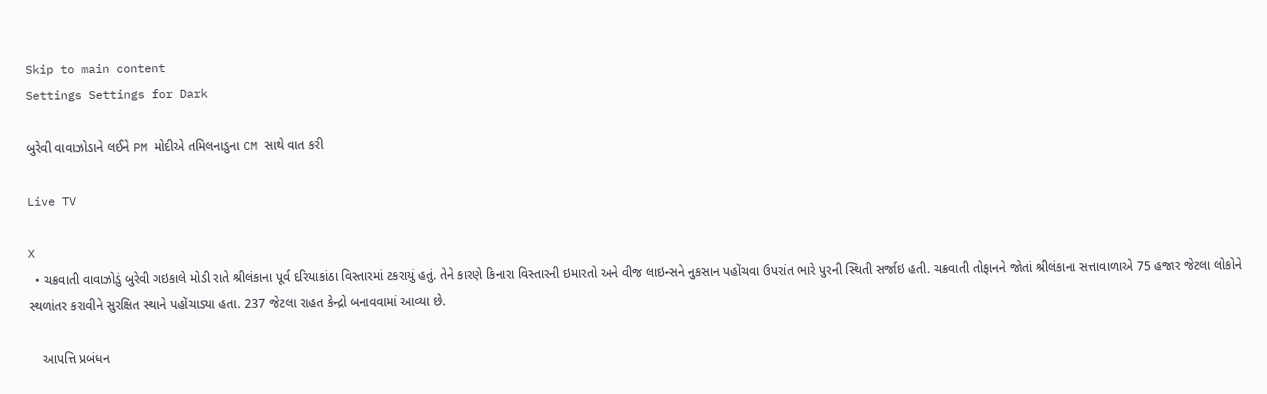Skip to main content
Settings Settings for Dark

બુરેવી વાવાઝોડાને લઈને PM મોદીએ તમિલનાડુના CM સાથે વાત કરી

Live TV

X
  • ચક્રવાતી વાવાઝોડું બુરેવી ગઇકાલે મોડી રાતે શ્રીલંકાના પૂર્વ દરિયાકાંઠા વિસ્તારમાં ટકરાયું હતું. તેને કારણે કિનારા વિસ્તારની ઇમારતો અને વીજ લાઇન્સને નુકસાન પહોંચવા ઉપરાંત ભારે પુરની સ્થિતી સર્જાઇ હતી. ચક્રવાતી તોફાનને જોતાં શ્રીલંકાના સત્તાવાળાએ 75 હજાર જેટલા લોકોને સ્થળાંતર કરાવીને સુરક્ષિત સ્થાને પહોંચાડ્યા હતા. 237 જેટલા રાહત કેન્દ્રો બનાવવામાં આવ્યા છે.

    આપત્તિ પ્રબંધન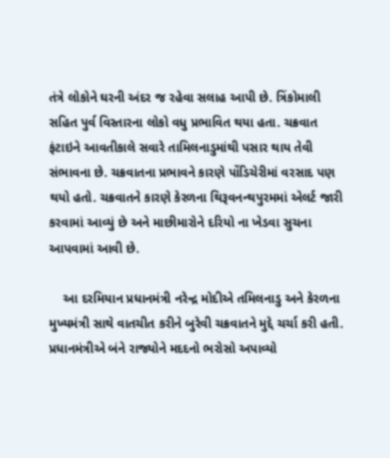તંત્રે લોકોને ઘરની અંદર જ રહેવા સલાહ આપી છે. ત્રિંકોમાલી સહિત પુર્વ વિસ્તારના લોકો વધુ પ્રભાવિત થયા હતા. ચક્રવાત ફંટાઇને આવતીકાલે સવારે તામિલનાડુમાંથી પસાર થાય તેવી સંભાવના છે. ચક્રવાતના પ્રભાવને કારણે પોંડિચેરીમાં વરસાદ પણ થયો હતો. ચક્રવાતને કારણે કેરળના થિરૂવનન્થપુરમમાં એલર્ટ જારી કરવામાં આવ્યું છે અને માછીમારોને દરિયો ના ખેડવા સુચના આપવામાં આવી છે.

    આ દરમિયાન પ્રધાનમંત્રી નરેન્દ્ર મોદીએ તમિલનાડુ અને કેરળના મુખ્યમંત્રી સાથે વાતચીત કરીને બુરેવી ચક્રવાતને મુદ્દે ચર્ચા કરી હતી. પ્રધાનમંત્રીએ બંને રાજ્યોને મદદનો ભરોસો અપાવ્યો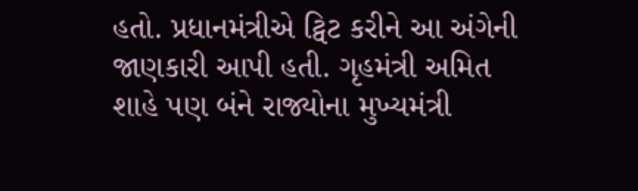હતો. પ્રધાનમંત્રીએ ટ્વિટ કરીને આ અંગેની જાણકારી આપી હતી. ગૃહમંત્રી અમિત શાહે પણ બંને રાજ્યોના મુખ્યમંત્રી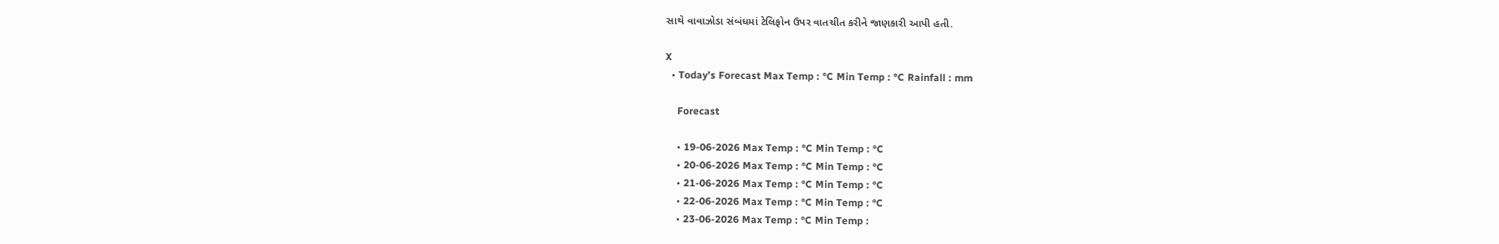સાથે વાવાઝોડા સંબંધમાં ટેલિફોન ઉપર વાતચીત કરીને જાણકારી આપી હતી.

X
  • Today’s Forecast Max Temp : °C Min Temp : °C Rainfall : mm

    Forecast

    • 19-06-2026 Max Temp : °C Min Temp : °C
    • 20-06-2026 Max Temp : °C Min Temp : °C
    • 21-06-2026 Max Temp : °C Min Temp : °C
    • 22-06-2026 Max Temp : °C Min Temp : °C
    • 23-06-2026 Max Temp : °C Min Temp :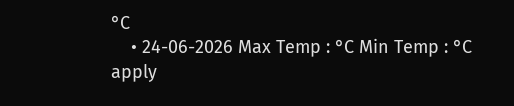°C
    • 24-06-2026 Max Temp : °C Min Temp : °C
apply